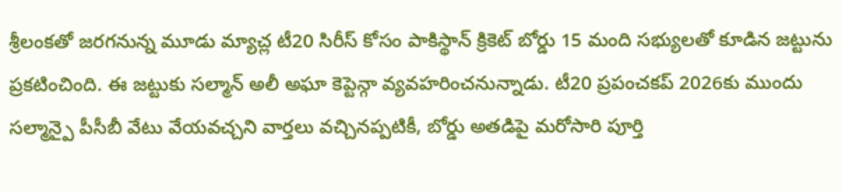శ్రీలంకతో జరగనున్న మూడు మ్యాచ్ల టీ20 సిరీస్ కోసం పాకిస్థాన్ క్రికెట్ బోర్డు 15 మంది సభ్యులతో కూడిన జట్టును ప్రకటించింది. ఈ జట్టుకు సల్మాన్ అలీ అఘా కెప్టెన్గా వ్యవహరించనున్నాడు. టీ20 ప్రపంచకప్ 2026కు ముందు సల్మాన్పై పీసీబీ వేటు వేయవచ్చని వార్తలు వచ్చినప్పటికీ, బోర్డు అతడిపై మరోసారి పూర్తి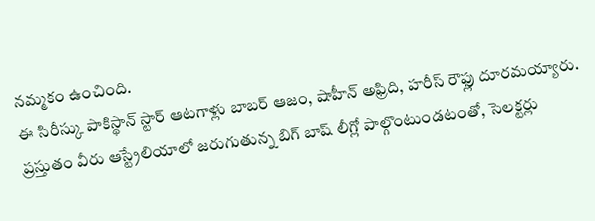నమ్మకం ఉంచింది.
ఈ సిరీస్కు పాకిస్థాన్ స్టార్ ఆటగాళ్లు బాబర్ ఆజం, షాహీన్ అఫ్రిది, హరీస్ రౌఫ్లు దూరమయ్యారు. ప్రస్తుతం వీరు ఆస్ట్రేలియాలో జరుగుతున్న బిగ్ బాష్ లీగ్లో పాల్గొంటుండటంతో, సెలక్టర్లు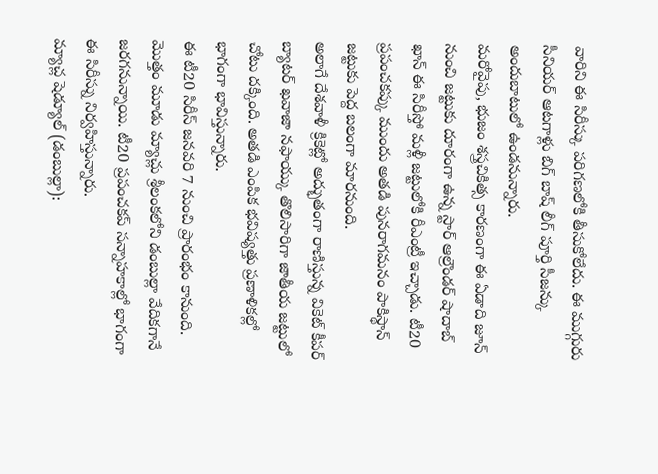వారిని ఈ సిరీస్కు పరిగణలోకి తీసుకోలేదు. ఈ ముగ్గురు సీనియర్ ఆటగాళ్లు బిగ్ బాష్ లీగ్ పూర్తి సీజన్కు అందుబాటులో ఉండనున్నారు.
మరోవైపు, భుజం శస్త్రచికిత్స కారణంగా ఈ ఏడాది జూన్ నుంచి జట్టుకు దూరంగా ఉన్న స్టార్ ఆల్రౌండర్ షాదాబ్ ఖాన్ ఈ సిరీస్తో మళ్లీ జట్టులోకి రీఎంట్రీ ఇచ్చాడు. టీ20 ప్రపంచకప్కు ముందు అతడి పునరాగమనం పాకిస్థాన్ జట్టుకు పెద్ద బలంగా మారనుంది.
అలాగే దేశవాళీ క్రికెట్లో అద్భుతంగా రాణిస్తున్న వికెట్ కీపర్ బ్యాటర్ ఖవాజా నఫాయ్కు తొలిసారిగా జాతీయ జట్టులో చోటు దక్కింది. అతడి ఎంపిక భవిష్యత్తు ప్రణాళికల్లో భాగంగా భావిస్తున్నారు.
ఈ టీ20 సిరీస్ జనవరి 7 నుంచి ప్రారంభం కానుంది. మొత్తం మూడు మ్యాచ్లు శ్రీలంకలోని డంబుల్లా వేదికగానే జరగనున్నాయి. టీ20 ప్రపంచకప్ సన్నాహకాల్లో భాగంగా ఈ సిరీస్ను నిర్వహిస్తున్నారు.
మ్యాచ్ల షెడ్యూల్ (డంబుల్లా):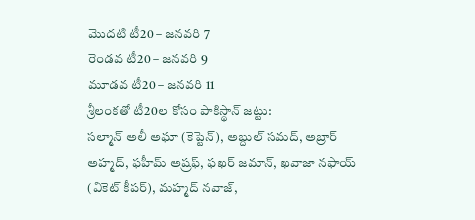మొదటి టీ20 – జనవరి 7
రెండవ టీ20 – జనవరి 9
మూడవ టీ20 – జనవరి 11
శ్రీలంకతో టీ20ల కోసం పాకిస్థాన్ జట్టు:
సల్మాన్ అలీ అఘా (కెప్టెన్), అబ్దుల్ సమద్, అబ్రార్ అహ్మద్, ఫహీమ్ అష్రఫ్, ఫఖర్ జమాన్, ఖవాజా నఫాయ్ (వికెట్ కీపర్), మహ్మద్ నవాజ్,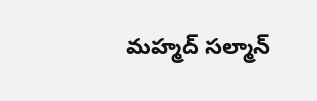మహ్మద్ సల్మాన్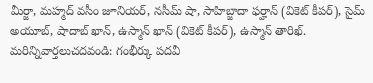మీర్జా, మహ్మద్ వసీం జూనియర్, నసీమ్ షా, సాహిబ్జాదా ఫర్హాన్ (వికెట్ కీపర్), సైమ్ అయూబ్, షాదాబ్ ఖాన్, ఉస్మాన్ ఖాన్ (వికెట్ కీపర్), ఉస్మాన్ తారిఖ్.
మరిన్నివార్తలుచదవండి: గంభీర్కు పదవీ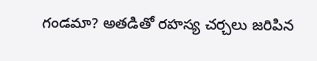గండమా? అతడితో రహస్య చర్చలు జరిపిన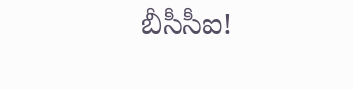బీసీసీఐ!